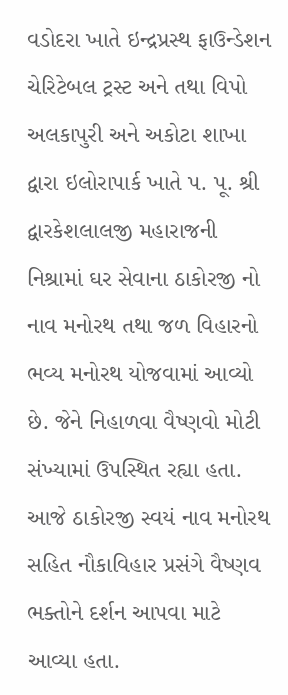વડોદરા ખાતે ઇન્દ્રપ્રસ્થ ફાઉન્ડેશન ચેરિટેબલ ટ્રસ્ટ અને તથા વિપો અલકાપુરી અને અકોટા શાખા દ્વારા ઇલોરાપાર્ક ખાતે પ. પૂ. શ્રી દ્વારકેશલાલજી મહારાજની નિશ્રામાં ઘર સેવાના ઠાકોરજી નો નાવ મનોરથ તથા જળ વિહારનો ભવ્ય મનોરથ યોજવામાં આવ્યો છે. જેને નિહાળવા વૈષ્ણવો મોટી સંખ્યામાં ઉપસ્થિત રહ્યા હતા. આજે ઠાકોરજી સ્વયં નાવ મનોરથ સહિત નૌકાવિહાર પ્રસંગે વૈષ્ણવ ભક્તોને દર્શન આપવા માટે આવ્યા હતા.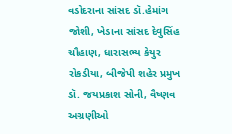વડોદરાના સાંસદ ડૉ.હેમાંગ જોશી, ખેડાના સાંસદ દેવુસિંહ ચૌહાણ, ધારાસભ્ય કેયુર રોકડીયા, બીજેપી શહેર પ્રમુખ ડૉ. જયપ્રકાશ સોની, વૈષ્ણવ અગ્રણીઓ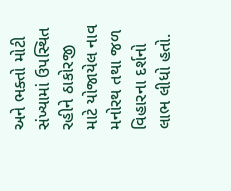અને ભક્તો મોટી સંખ્યામાં ઉપસ્થિત રહીને ઠાકોરજી માટે યોજાયેલ નાવ મનોરથ તથા જળ વિહારના દર્શનો લાભ લીધો હતો.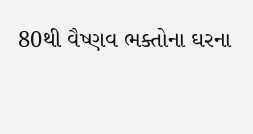80થી વૈષ્ણવ ભક્તોના ઘરના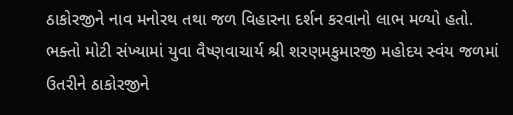ઠાકોરજીને નાવ મનોરથ તથા જળ વિહારના દર્શન કરવાનો લાભ મળ્યો હતો. ભક્તો મોટી સંખ્યામાં યુવા વૈષ્ણવાચાર્ય શ્રી શરણમકુમારજી મહોદય સ્વંય જળમાં ઉતરીને ઠાકોરજીને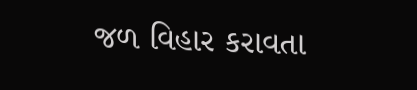જળ વિહાર કરાવતા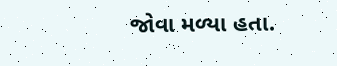જોવા મળ્યા હતા.